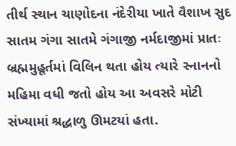તીર્થ સ્થાન ચાણોદના નંદેરીયા ખાતે વૈશાખ સુદ સાતમ ગંગા સાતમે ગંગાજી નર્મદાજીમાં પ્રાતઃ બ્રહ્મમુહૂર્તમાં વિલિન થતા હોય ત્યારે સ્નાનનો મહિમા વધી જતો હોય આ અવસરે મોટી સંખ્યામાં શ્રદ્ધાળુ ઊમટયાં હતા.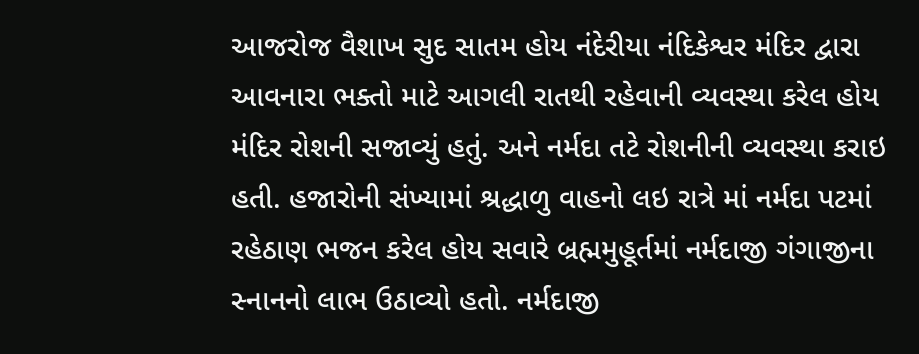આજરોજ વૈશાખ સુદ સાતમ હોય નંદેરીયા નંદિકેશ્વર મંદિર દ્વારા આવનારા ભક્તો માટે આગલી રાતથી રહેવાની વ્યવસ્થા કરેલ હોય મંદિર રોશની સજાવ્યું હતું. અને નર્મદા તટે રોશનીની વ્યવસ્થા કરાઇ હતી. હજારોની સંખ્યામાં શ્રદ્ધાળુ વાહનો લઇ રાત્રે માં નર્મદા પટમાં રહેઠાણ ભજન કરેલ હોય સવારે બ્રહ્મમુહૂર્તમાં નર્મદાજી ગંગાજીના સ્નાનનો લાભ ઉઠાવ્યો હતો. નર્મદાજી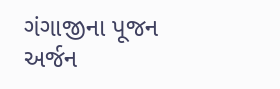ગંગાજીના પૂજન અર્જન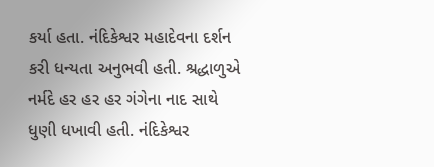કર્યા હતા. નંદિકેશ્વર મહાદેવના દર્શન કરી ધન્યતા અનુભવી હતી. શ્રદ્ધાળુએ નર્મદે હર હર હર ગંગેના નાદ સાથે ધુણી ધખાવી હતી. નંદિકેશ્વર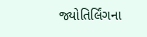જ્યોતિર્લિંગના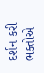દર્શન કરી ભક્તોએ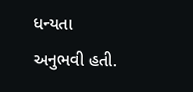ધન્યતા અનુભવી હતી.